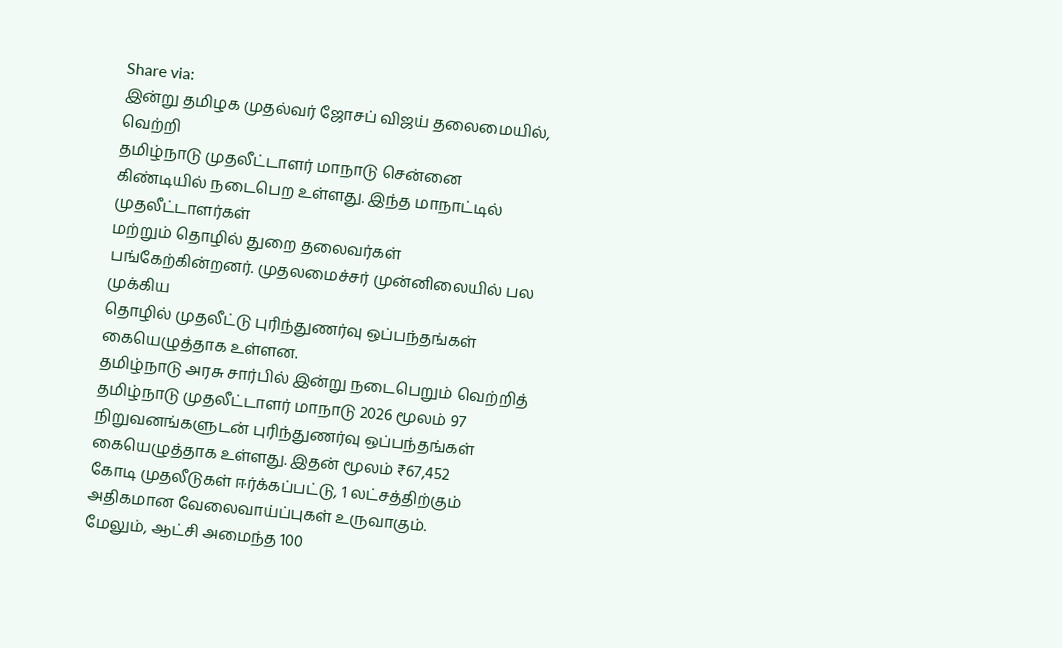Share via:
இன்று தமிழக முதல்வர் ஜோசப் விஜய் தலைமையில், வெற்றி
தமிழ்நாடு முதலீட்டாளர் மாநாடு சென்னை கிண்டியில் நடைபெற உள்ளது. இந்த மாநாட்டில் முதலீட்டாளர்கள்
மற்றும் தொழில் துறை தலைவர்கள் பங்கேற்கின்றனர். முதலமைச்சர் முன்னிலையில் பல முக்கிய
தொழில் முதலீட்டு புரிந்துணர்வு ஒப்பந்தங்கள் கையெழுத்தாக உள்ளன.
தமிழ்நாடு அரசு சார்பில் இன்று நடைபெறும் வெற்றித்
தமிழ்நாடு முதலீட்டாளர் மாநாடு 2026 மூலம் 97 நிறுவனங்களுடன் புரிந்துணர்வு ஒப்பந்தங்கள்
கையெழுத்தாக உள்ளது. இதன் மூலம் ₹67,452
கோடி முதலீடுகள் ஈர்க்கப்பட்டு, 1 லட்சத்திற்கும் அதிகமான வேலைவாய்ப்புகள் உருவாகும்.
மேலும், ஆட்சி அமைந்த 100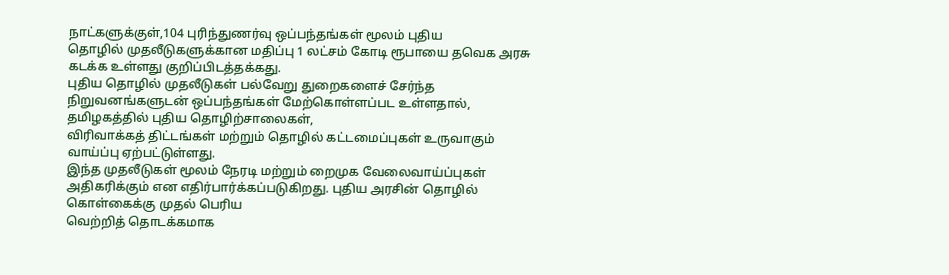நாட்களுக்குள்,104 புரிந்துணர்வு ஒப்பந்தங்கள் மூலம் புதிய
தொழில் முதலீடுகளுக்கான மதிப்பு 1 லட்சம் கோடி ரூபாயை தவெக அரசு கடக்க உள்ளது குறிப்பிடத்தக்கது.
புதிய தொழில் முதலீடுகள் பல்வேறு துறைகளைச் சேர்ந்த
நிறுவனங்களுடன் ஒப்பந்தங்கள் மேற்கொள்ளப்பட உள்ளதால், தமிழகத்தில் புதிய தொழிற்சாலைகள்,
விரிவாக்கத் திட்டங்கள் மற்றும் தொழில் கட்டமைப்புகள் உருவாகும் வாய்ப்பு ஏற்பட்டுள்ளது.
இந்த முதலீடுகள் மூலம் நேரடி மற்றும் றைமுக வேலைவாய்ப்புகள்
அதிகரிக்கும் என எதிர்பார்க்கப்படுகிறது. புதிய அரசின் தொழில் கொள்கைக்கு முதல் பெரிய
வெற்றித் தொடக்கமாக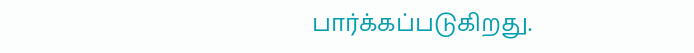பார்க்கப்படுகிறது.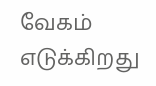வேகம் எடுக்கிறது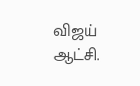விஜய் ஆட்சி.